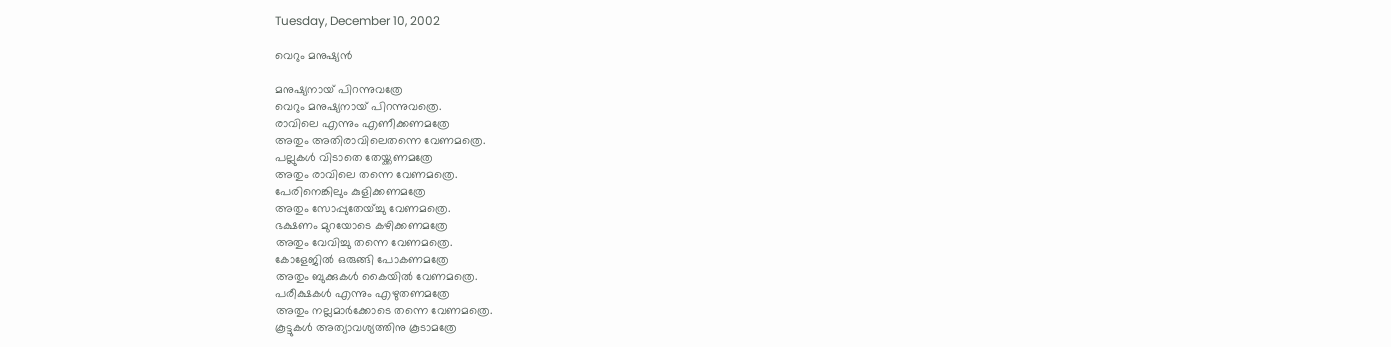Tuesday, December 10, 2002

വെറും മനുഷ്യന്‍

മനുഷ്യനായ് പിറന്നുവത്രേ
വെറും മനുഷ്യനായ് പിറന്നുവത്രെ.
രാവിലെ എന്നും എണീക്കണമത്രേ
അതും അതിരാവിലെതന്നെ വേണമത്രെ.
പല്ലുകള്‍ വിടാതെ തേയ്ക്കണമത്രേ
അതും രാവിലെ തന്നെ വേണമത്രെ.
പേരിനെങ്കിലും കുളിക്കണമത്രേ
അതും സോപ്പുതേയ്ച്ചു വേണമത്രെ.
ഭക്ഷണം മുറയോടെ കഴിക്കണമത്രേ
അതും വേവിച്ചു തന്നെ വേണമത്രെ.
കോളേജില്‍ ഒരുങ്ങി പോകണമത്രേ
അതും ബുക്കുകള്‍ കൈയില്‍ വേണമത്രെ.
പരീക്ഷകള്‍ എന്നും എഴുതണമത്രേ
അതും നല്ലമാര്‍ക്കോടെ തന്നെ വേണമത്രെ.
കൂട്ടുകള്‍ അത്യാവശ്യത്തിനു കൂടാമത്രേ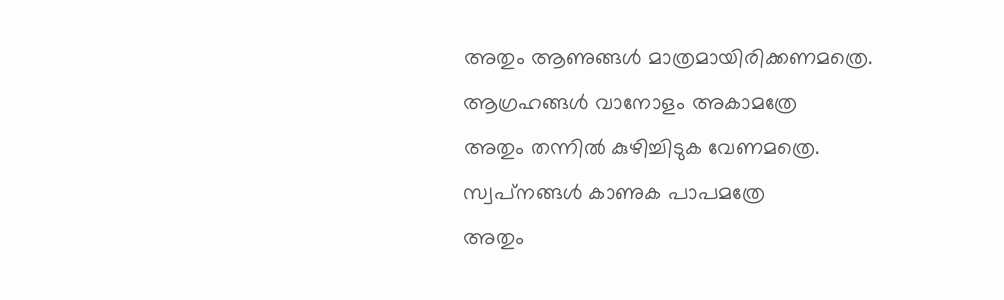അതും ആണുങ്ങള്‍ മാത്രമായിരിക്കണമത്രെ.
ആഗ്രഹങ്ങള്‍ വാനോളം അകാമത്രേ
അതും തന്നില്‍ കുഴിച്ചിടുക വേണമത്രെ.
സ്വപ്‌നങ്ങള്‍ കാണുക പാപമത്രേ
അതും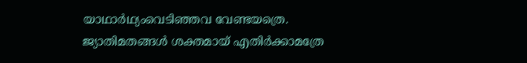യാഥാര്‍ഥ്യംവെടിഞ്ഞവ വേണ്ടയത്രെ.
ജ്യാതിമതങ്ങള്‍ ശക്തമായ് എതിര്‍ക്കാമത്രേ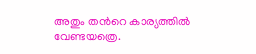അതും തന്‍റെ കാര്യത്തില്‍ വേണ്ടയത്രെ.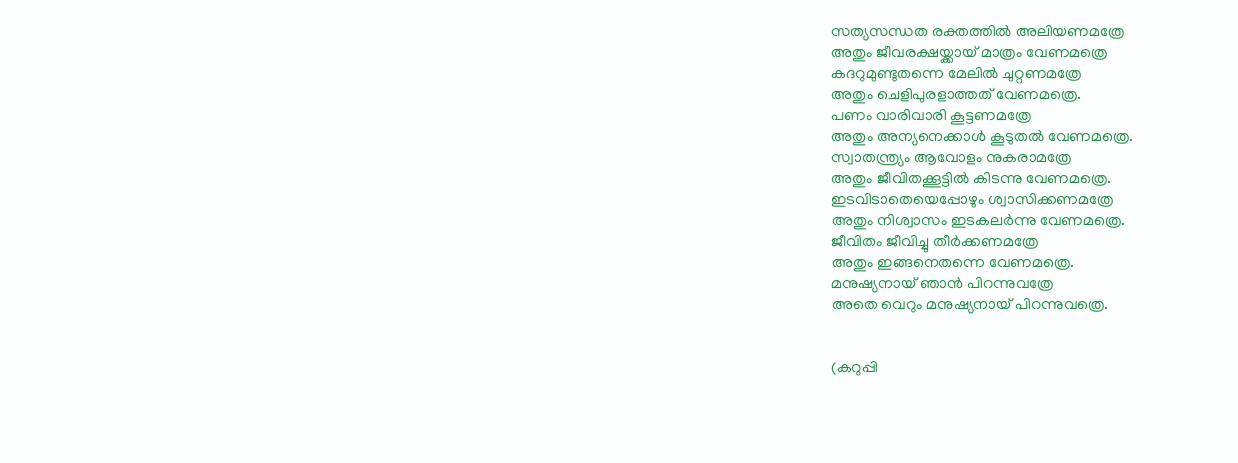സത്യസന്ധത രക്തത്തില്‍ അലിയണമത്രേ
അതും ജീവരക്ഷയ്ക്കായ്‌ മാത്രം വേണമത്രെ
കദറുമുണ്ടുതന്നെ മേലില്‍ ചുറ്റണമത്രേ
അതും ചെളിപുരളാത്തത് വേണമത്രെ.
പണം വാരിവാരി കൂട്ടണമത്രേ
അതും അന്യനെക്കാള്‍ കൂടുതല്‍ വേണമത്രെ.
സ്വാതന്ത്ര്യം ആവോളം നുകരാമത്രേ
അതും ജീവിതക്കൂട്ടില്‍ കിടന്നു വേണമത്രെ.
ഇടവിടാതെയെപ്പോഴും ശ്വാസിക്കണമത്രേ
അതും നിശ്വാസം ഇടകലര്‍ന്നു വേണമത്രെ.
ജീവിതം ജീവിച്ചു തീര്‍ക്കണമത്രേ
അതും ഇങ്ങനെതന്നെ വേണമത്രെ.
മനുഷ്യനായ് ഞാന്‍ പിറന്നുവത്രേ
അതെ വെറും മനുഷ്യനായ് പിറന്നുവത്രെ.


(കറുപ്പി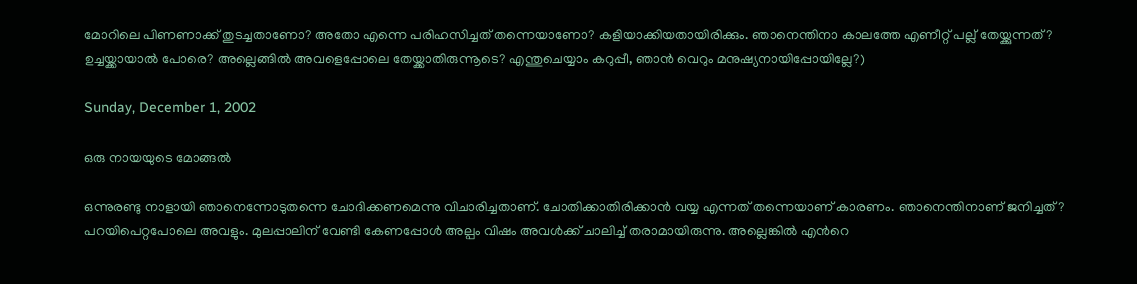മോറിലെ പിണണാക്ക് തുടച്ചതാണോ? അതോ എന്നെ പരിഹസിച്ചത്‌ തന്നെയാണോ? കളിയാക്കിയതായിരിക്കും. ഞാനെന്തിനാ കാലത്തേ എണീറ്റ്‌ പല്ല് തേയ്ക്കുന്നത്? ഉച്ചയ്ക്കായാല്‍ പോരെ? അല്ലെങ്ങില്‍ അവളെപ്പോലെ തേയ്ക്കാതിരുന്നൂടെ? എന്തുചെയ്യാം കറുപ്പീ, ഞാന്‍ വെറും മനുഷ്യനായിപ്പോയില്ലേ?)

Sunday, December 1, 2002

ഒരു നായയുടെ മോങ്ങല്‍

ഒന്നുരണ്ടു നാളായി ഞാനെന്നോടുതന്നെ ചോദിക്കണമെന്നു വിചാരിച്ചതാണ്. ചോതിക്കാതിരിക്കാന്‍ വയ്യ എന്നത് തന്നെയാണ് കാരണം. ഞാനെന്തിനാണ് ജനിച്ചത്‌? പറയിപെറ്റപോലെ അവളും. മുലപ്പാലിന് വേണ്ടി കേണപ്പോള്‍ അല്പം വിഷം അവള്‍ക്ക് ചാലിച്ച് തരാമായിരുന്നു. അല്ലെങ്കില്‍ എന്‍റെ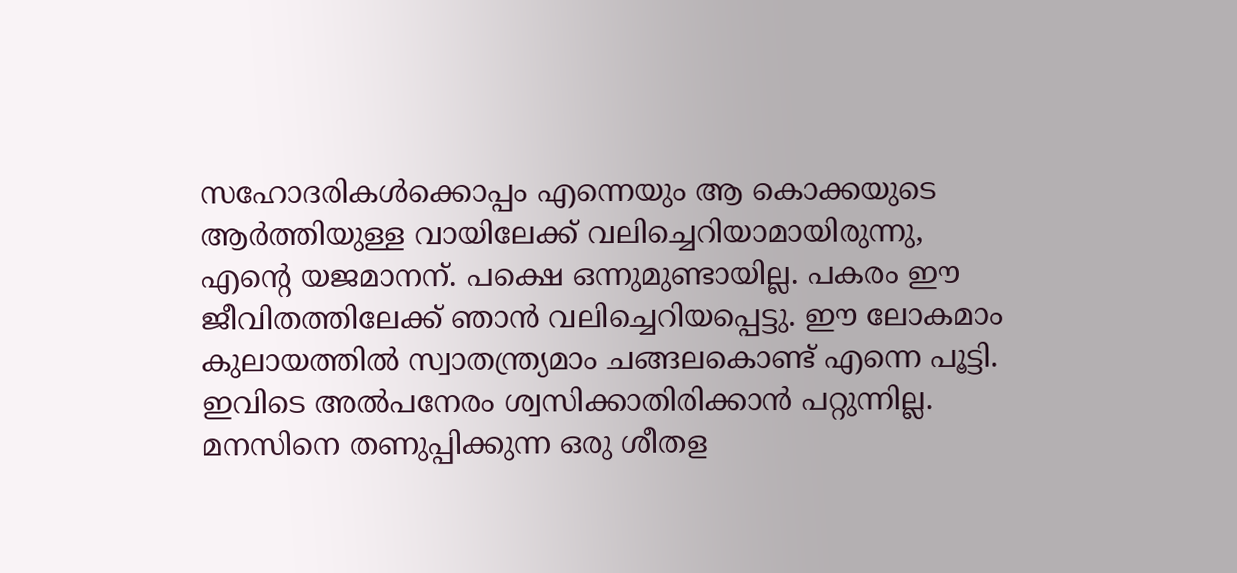സഹോദരികള്‍ക്കൊപ്പം എന്നെയും ആ കൊക്കയുടെ ആര്‍ത്തിയുള്ള വായിലേക്ക് വലിച്ചെറിയാമായിരുന്നു, എന്‍റെ യജമാനന്. പക്ഷെ ഒന്നുമുണ്ടായില്ല. പകരം ഈ ജീവിതത്തിലേക്ക് ഞാന്‍ വലിച്ചെറിയപ്പെട്ടു. ഈ ലോകമാം കുലായത്തില്‍ സ്വാതന്ത്ര്യമാം ചങ്ങലകൊണ്ട് എന്നെ പൂട്ടി. ഇവിടെ അല്‍പനേരം ശ്വസിക്കാതിരിക്കാന്‍ പറ്റുന്നില്ല. മനസിനെ തണുപ്പിക്കുന്ന ഒരു ശീതള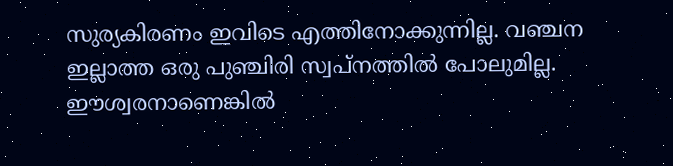സുര്യകിരണം ഇവിടെ എത്തിനോക്കുന്നില്ല. വഞ്ചന ഇല്ലാത്ത ഒരു പുഞ്ചിരി സ്വപ്നത്തില്‍ പോലുമില്ല. ഈശ്വരനാണെങ്കില്‍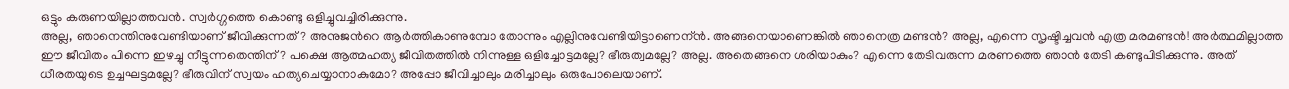ഒട്ടും കരുണയില്ലാത്തവന്‍. സ്വര്‍ഗ്ഗത്തെ കൊണ്ടു ഒളിച്ചുവച്ചിരിക്കുന്നു.
അല്ല, ഞാനെന്തിനുവേണ്ടിയാണ് ജീവിക്കുന്നത്? അനുജന്‍റെ ആര്‍ത്തികാണുമ്പോ തോന്നും എല്ലിനുവേണ്ടിയിട്ടാണെന്ന്‍. അങ്ങനെയാണെങ്കില്‍ ഞാനെത്ര മണ്ടന്‍? അല്ല, എന്നെ സൃഷ്ടിച്ചവന്‍ എത്ര മരമണ്ടന്‍! അര്‍ത്ഥമില്ലാത്ത ഈ ജീവിതം പിന്നെ ഇഴച്ചു നീട്ടുന്നതെന്തിന്? പക്ഷെ ആത്മഹത്യ ജീവിതത്തില്‍ നിന്നുള്ള ഒളിച്ചോട്ടമല്ലേ? ഭീരുത്വമല്ലേ? അല്ല. അതെങ്ങനെ ശരിയാകും? എന്നെ തേടിവരുന്ന മരണത്തെ ഞാന്‍ തേടി കണ്ടുപിടിക്കുന്നു. അത് ധീരതയുടെ ഉച്ചഘട്ടമല്ലേ? ഭീരുവിന് സ്വയം ഹത്യചെയ്യാനാകുമോ? അപ്പോ ജീവിച്ചാലും മരിച്ചാലും ഒരുപോലെയാണ്.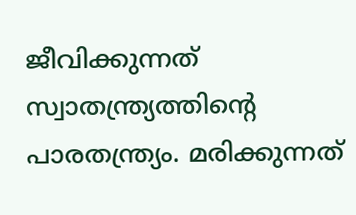ജീവിക്കുന്നത് സ്വാതന്ത്ര്യത്തിന്‍റെ പാരതന്ത്ര്യം. മരിക്കുന്നത്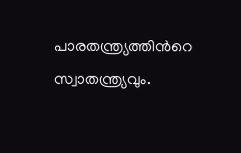പാരതന്ത്ര്യത്തിന്‍റെ സ്വാതന്ത്ര്യവും.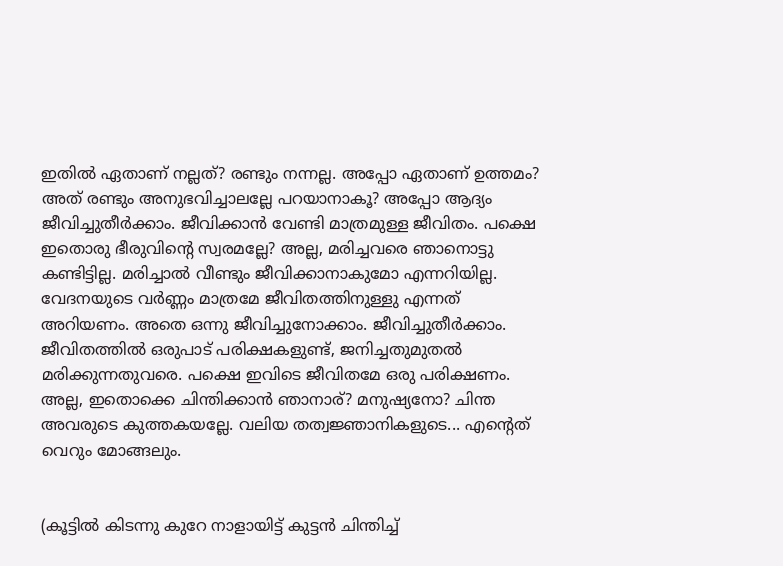ഇതില്‍ ഏതാണ് നല്ലത്? രണ്ടും നന്നല്ല. അപ്പോ ഏതാണ് ഉത്തമം? അത് രണ്ടും അനുഭവിച്ചാലല്ലേ പറയാനാകൂ? അപ്പോ ആദ്യം ജീവിച്ചുതീര്‍ക്കാം. ജീവിക്കാന്‍ വേണ്ടി മാത്രമുള്ള ജീവിതം. പക്ഷെ ഇതൊരു ഭീരുവിന്‍റെ സ്വരമല്ലേ? അല്ല, മരിച്ചവരെ ഞാനൊട്ടു കണ്ടിട്ടില്ല. മരിച്ചാല്‍ വീണ്ടും ജീവിക്കാനാകുമോ എന്നറിയില്ല. വേദനയുടെ വര്‍ണ്ണം മാത്രമേ ജീവിതത്തിനുള്ളു എന്നത് അറിയണം. അതെ ഒന്നു ജീവിച്ചുനോക്കാം. ജീവിച്ചുതീര്‍ക്കാം. ജീവിതത്തില്‍ ഒരുപാട് പരിക്ഷകളുണ്ട്, ജനിച്ചതുമുതല്‍ മരിക്കുന്നതുവരെ. പക്ഷെ ഇവിടെ ജീവിതമേ ഒരു പരിക്ഷണം. അല്ല, ഇതൊക്കെ ചിന്തിക്കാന്‍ ഞാനാര്‌? മനുഷ്യനോ? ചിന്ത അവരുടെ കുത്തകയല്ലേ. വലിയ തത്വജ്ഞാനികളുടെ... എന്‍റെത് വെറും മോങ്ങലും.


(കൂട്ടില്‍ കിടന്നു കുറേ നാളായിട്ട് കുട്ടന്‍ ചിന്തിച്ച്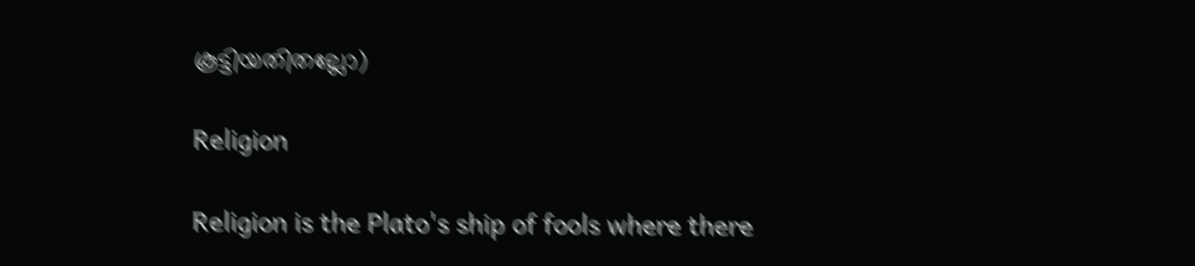കൂട്ടിയതിതല്ലോ)

Religion

Religion is the Plato's ship of fools where there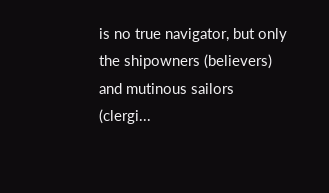is no true navigator, but only the shipowners (believers) and mutinous sailors (clergi...